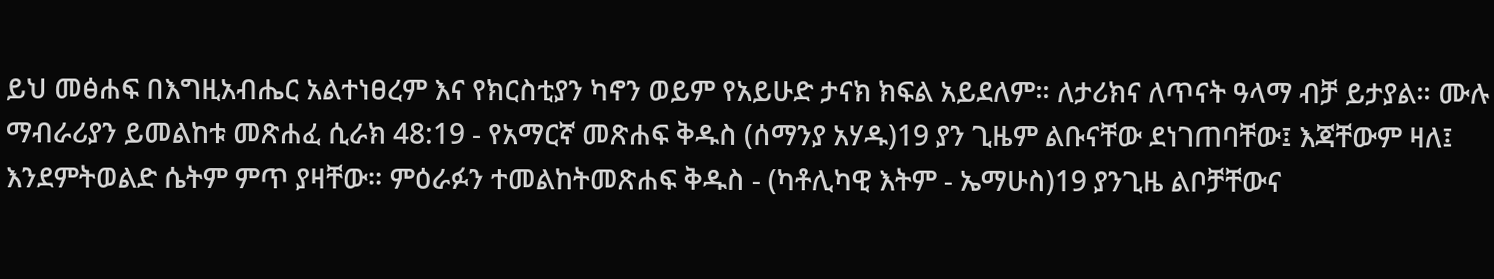ይህ መፅሐፍ በእግዚአብሔር አልተነፀረም እና የክርስቲያን ካኖን ወይም የአይሁድ ታናክ ክፍል አይደለም። ለታሪክና ለጥናት ዓላማ ብቻ ይታያል። ሙሉ ማብራሪያን ይመልከቱ መጽሐፈ ሲራክ 48:19 - የአማርኛ መጽሐፍ ቅዱስ (ሰማንያ አሃዱ)19 ያን ጊዜም ልቡናቸው ደነገጠባቸው፤ እጃቸውም ዛለ፤ እንደምትወልድ ሴትም ምጥ ያዛቸው። ምዕራፉን ተመልከትመጽሐፍ ቅዱስ - (ካቶሊካዊ እትም - ኤማሁስ)19 ያንጊዜ ልቦቻቸውና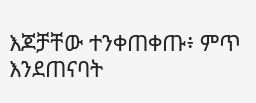እጆቻቸው ተንቀጠቀጡ፥ ምጥ እንደጠናባት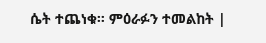ሴት ተጨነቁ። ምዕራፉን ተመልከት |